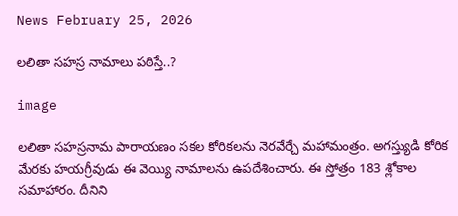News February 25, 2026

లలితా సహస్ర నామాలు పఠిస్తే..?

image

లలితా సహస్రనామ పారాయణం సకల కోరికలను నెరవేర్చే మహామంత్రం. అగస్త్యుడి కోరిక మేరకు హయగ్రీవుడు ఈ వెయ్యి నామాలను ఉపదేశించారు. ఈ స్తోత్రం 183 శ్లోకాల సమాహారం. దీనిని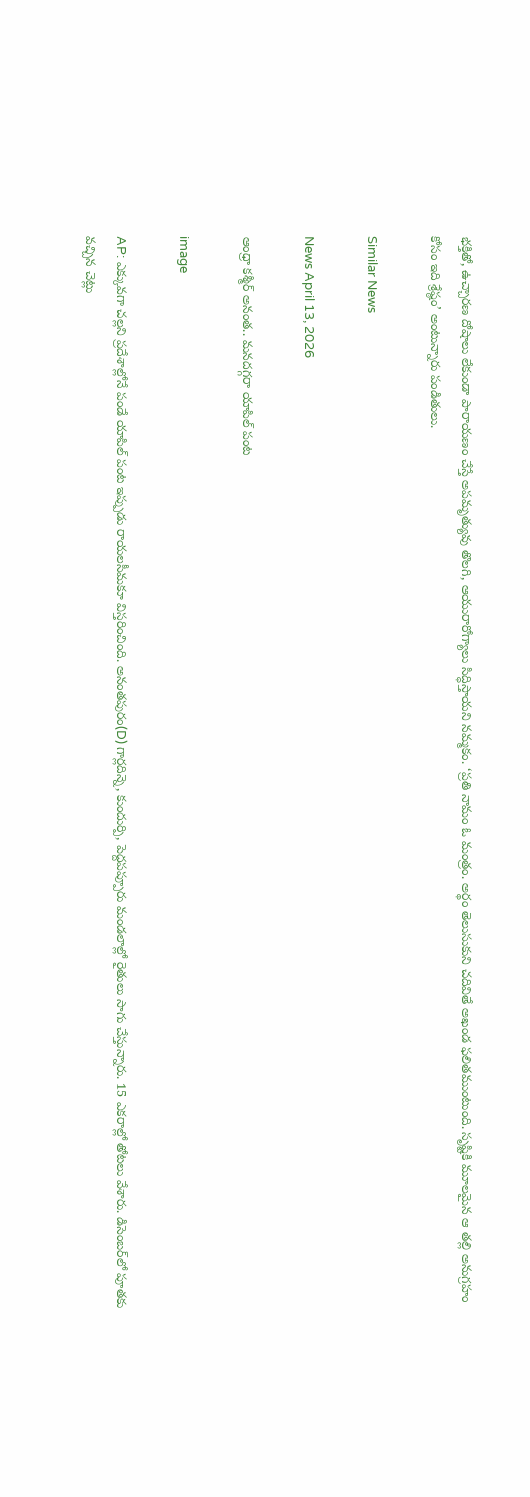భక్తితో, ఉచ్చారణ దోషాలు లేకుండా పారాయణం చేస్తే అపమృత్యువు తొలగి, ఆయురారోగ్యాలు సిద్ధిస్తాయని నమ్మకం. ‘ప్రతి నామం ఓ మంత్రం. అర్థం తెలుసుకుని చదివితే అఖండ ఫలితముంటుంది. సృష్టికి మూలమైన ఆ తల్లి అనుగ్రహం కోసం ఇది శ్రేష్ఠం’ అంటున్నారు పండితులు.

Similar News

News April 13, 2026

ఆంధ్రా కశ్మీర్ అనంత.. మనదగ్గరా యాపిల్ పంట

image

AP: ఎక్కువగా చల్లని ప్రదేశాల్లోనే పండే యాపిల్ పంట ఇప్పుడు రాయలసీమకూ విస్తరించింది. అనంతపురం(D) గార్లదిన్నె, కుందుర్పి, పెద్దపప్పూరు మండలాల్లో రైతులు సాగు చేస్తున్నారు. 15 ఎకరాల్లో తోటలు వేశారు. డిసెంబర్‌లో పూతకు వచ్చిన చెట్లు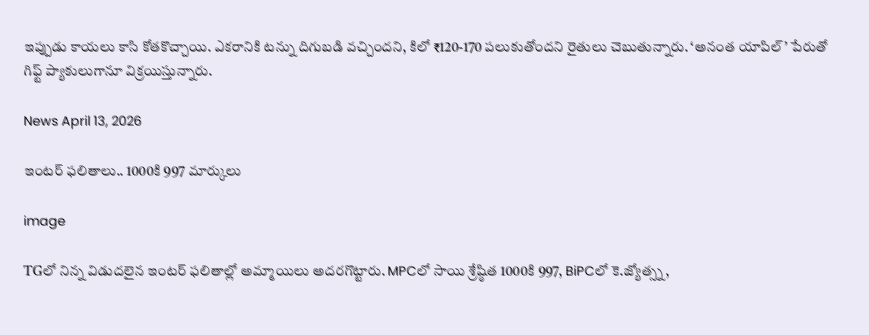ఇప్పుడు కాయలు కాసి కోతకొచ్చాయి. ఎకరానికి టన్ను దిగుబడి వచ్చిందని, కిలో ₹120-170 పలుకుతోందని రైతులు చెబుతున్నారు. ‘అనంత యాపిల్’ పేరుతో గిఫ్ట్ ప్యాకులుగానూ విక్రయిస్తున్నారు.

News April 13, 2026

ఇంటర్ ఫలితాలు.. 1000కి 997 మార్కులు

image

TGలో నిన్న విడుదలైన ఇంటర్ ఫలితాల్లో అమ్మాయిలు అదరగొట్టారు. MPCలో సాయి శ్రేష్ఠిత 1000కి 997, BiPCలో కె.జ్యోత్స్న,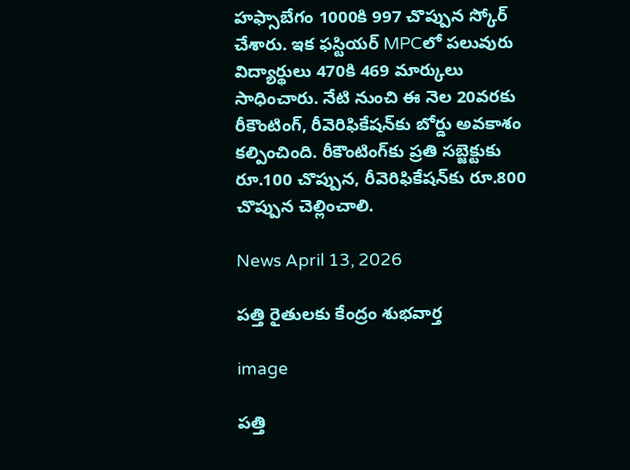హఫ్సాబేగం 1000కి 997 చొప్పున స్కోర్ చేశారు. ఇక ఫస్టియర్‌ MPCలో పలువురు విద్యార్థులు 470కి 469 మార్కులు సాధించారు. నేటి నుంచి ఈ నెల 20వరకు రీకౌంటింగ్, రీవెరిఫికేషన్‌కు బోర్డు అవకాశం కల్పించింది. రీకౌంటింగ్‌కు ప్రతి సబ్జెక్టుకు రూ.100 చొప్పున, రీవెరిఫికేషన్‌కు రూ.800 చొప్పున చెల్లించాలి.

News April 13, 2026

పత్తి రైతులకు కేంద్రం శుభవార్త

image

పత్తి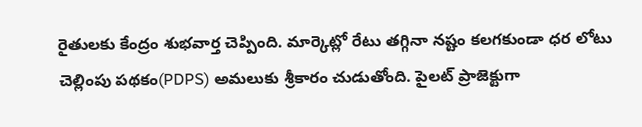రైతులకు కేంద్రం శుభవార్త చెప్పింది. మార్కెట్లో రేటు తగ్గినా నష్టం కలగకుండా ధర లోటు చెల్లింపు పథకం(PDPS) అమలుకు శ్రీకారం చుడుతోంది. పైలట్ ప్రాజెక్టుగా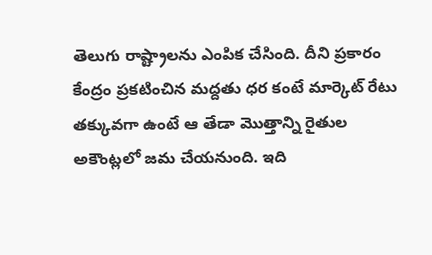తెలుగు రాష్ట్రాలను ఎంపిక చేసింది. దీని ప్రకారం కేంద్రం ప్రకటించిన మద్దతు ధర కంటే మార్కెట్ రేటు తక్కువగా ఉంటే ఆ తేడా మొత్తాన్ని రైతుల అకౌంట్లలో జమ చేయనుంది. ఇది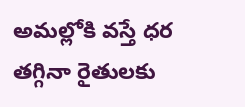అమల్లోకి వస్తే ధర తగ్గినా రైతులకు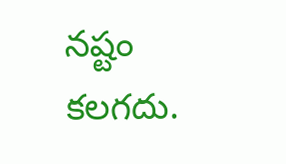నష్టం కలగదు.